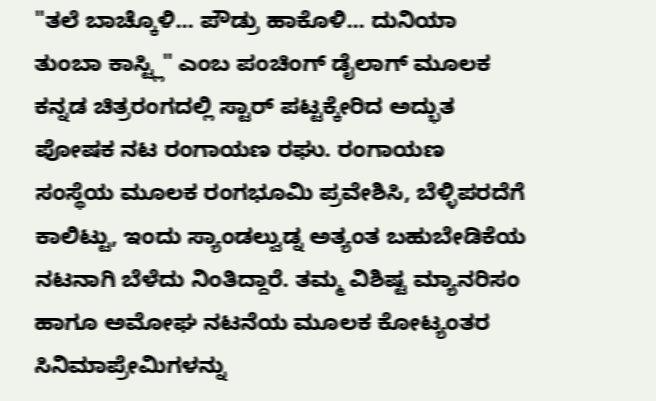"ತಲೆ ಬಾಚ್ಕೊಳಿ... ಪೌಡ್ರು ಹಾಕೊಳಿ... ದುನಿಯಾ ತುಂಬಾ ಕಾಸ್ಟ್ಲಿ" ಎಂಬ ಪಂಚಿಂಗ್ ಡೈಲಾಗ್ ಮೂಲಕ ಕನ್ನಡ ಚಿತ್ರರಂಗದಲ್ಲಿ ಸ್ಟಾರ್ ಪಟ್ಟಕ್ಕೇರಿದ ಅದ್ಭುತ ಪೋಷಕ ನಟ ರಂಗಾಯಣ ರಘು. ರಂಗಾಯಣ ಸಂಸ್ಥೆಯ ಮೂಲಕ ರಂಗಭೂಮಿ ಪ್ರವೇಶಿಸಿ, ಬೆಳ್ಳಿಪರದೆಗೆ ಕಾಲಿಟ್ಟು, ಇಂದು ಸ್ಯಾಂಡಲ್ವುಡ್ನ ಅತ್ಯಂತ ಬಹುಬೇಡಿಕೆಯ ನಟನಾಗಿ ಬೆಳೆದು ನಿಂತಿದ್ದಾರೆ. ತಮ್ಮ ವಿಶಿಷ್ಟ ಮ್ಯಾನರಿಸಂ ಹಾಗೂ ಅಮೋಘ ನಟನೆಯ ಮೂಲಕ ಕೋಟ್ಯಂತರ ಸಿನಿಮಾಪ್ರೇಮಿಗಳನ್ನು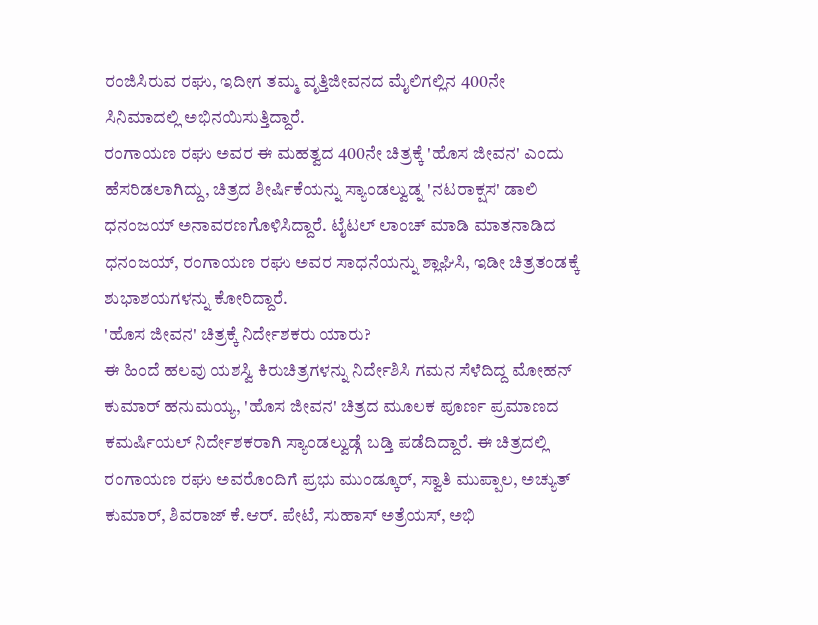ರಂಜಿಸಿರುವ ರಘು, ಇದೀಗ ತಮ್ಮ ವೃತ್ತಿಜೀವನದ ಮೈಲಿಗಲ್ಲಿನ 400ನೇ ಸಿನಿಮಾದಲ್ಲಿ ಅಭಿನಯಿಸುತ್ತಿದ್ದಾರೆ.
ರಂಗಾಯಣ ರಘು ಅವರ ಈ ಮಹತ್ವದ 400ನೇ ಚಿತ್ರಕ್ಕೆ 'ಹೊಸ ಜೀವನ' ಎಂದು ಹೆಸರಿಡಲಾಗಿದ್ದು, ಚಿತ್ರದ ಶೀರ್ಷಿಕೆಯನ್ನು ಸ್ಯಾಂಡಲ್ವುಡ್ನ 'ನಟರಾಕ್ಷಸ' ಡಾಲಿ ಧನಂಜಯ್ ಅನಾವರಣಗೊಳಿಸಿದ್ದಾರೆ. ಟೈಟಲ್ ಲಾಂಚ್ ಮಾಡಿ ಮಾತನಾಡಿದ ಧನಂಜಯ್, ರಂಗಾಯಣ ರಘು ಅವರ ಸಾಧನೆಯನ್ನು ಶ್ಲಾಘಿಸಿ, ಇಡೀ ಚಿತ್ರತಂಡಕ್ಕೆ ಶುಭಾಶಯಗಳನ್ನು ಕೋರಿದ್ದಾರೆ.
'ಹೊಸ ಜೀವನ' ಚಿತ್ರಕ್ಕೆ ನಿರ್ದೇಶಕರು ಯಾರು?
ಈ ಹಿಂದೆ ಹಲವು ಯಶಸ್ವಿ ಕಿರುಚಿತ್ರಗಳನ್ನು ನಿರ್ದೇಶಿಸಿ ಗಮನ ಸೆಳೆದಿದ್ದ ಮೋಹನ್ ಕುಮಾರ್ ಹನುಮಯ್ಯ, 'ಹೊಸ ಜೀವನ' ಚಿತ್ರದ ಮೂಲಕ ಪೂರ್ಣ ಪ್ರಮಾಣದ ಕಮರ್ಷಿಯಲ್ ನಿರ್ದೇಶಕರಾಗಿ ಸ್ಯಾಂಡಲ್ವುಡ್ಗೆ ಬಡ್ತಿ ಪಡೆದಿದ್ದಾರೆ. ಈ ಚಿತ್ರದಲ್ಲಿ ರಂಗಾಯಣ ರಘು ಅವರೊಂದಿಗೆ ಪ್ರಭು ಮುಂಡ್ಕೂರ್, ಸ್ವಾತಿ ಮುಪ್ಪಾಲ, ಅಚ್ಯುತ್ ಕುಮಾರ್, ಶಿವರಾಜ್ ಕೆ.ಆರ್. ಪೇಟೆ, ಸುಹಾಸ್ ಅತ್ರೆಯಸ್, ಅಭಿ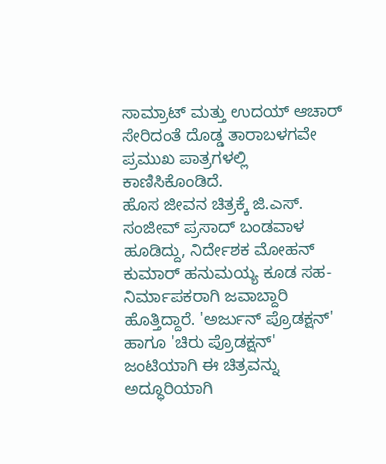ಸಾಮ್ರಾಟ್ ಮತ್ತು ಉದಯ್ ಆಚಾರ್ ಸೇರಿದಂತೆ ದೊಡ್ಡ ತಾರಾಬಳಗವೇ ಪ್ರಮುಖ ಪಾತ್ರಗಳಲ್ಲಿ ಕಾಣಿಸಿಕೊಂಡಿದೆ.
ಹೊಸ ಜೀವನ ಚಿತ್ರಕ್ಕೆ ಜಿ.ಎಸ್. ಸಂಜೀವ್ ಪ್ರಸಾದ್ ಬಂಡವಾಳ ಹೂಡಿದ್ದು, ನಿರ್ದೇಶಕ ಮೋಹನ್ ಕುಮಾರ್ ಹನುಮಯ್ಯ ಕೂಡ ಸಹ-ನಿರ್ಮಾಪಕರಾಗಿ ಜವಾಬ್ದಾರಿ ಹೊತ್ತಿದ್ದಾರೆ. 'ಅರ್ಜುನ್ ಪ್ರೊಡಕ್ಷನ್' ಹಾಗೂ 'ಚಿರು ಪ್ರೊಡಕ್ಷನ್' ಜಂಟಿಯಾಗಿ ಈ ಚಿತ್ರವನ್ನು ಅದ್ಧೂರಿಯಾಗಿ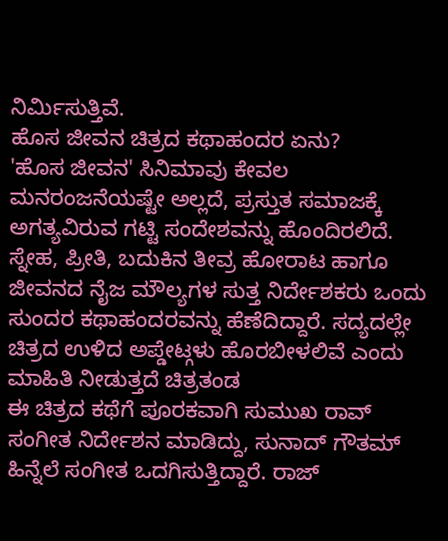ನಿರ್ಮಿಸುತ್ತಿವೆ.
ಹೊಸ ಜೀವನ ಚಿತ್ರದ ಕಥಾಹಂದರ ಏನು?
'ಹೊಸ ಜೀವನ' ಸಿನಿಮಾವು ಕೇವಲ ಮನರಂಜನೆಯಷ್ಟೇ ಅಲ್ಲದೆ, ಪ್ರಸ್ತುತ ಸಮಾಜಕ್ಕೆ ಅಗತ್ಯವಿರುವ ಗಟ್ಟಿ ಸಂದೇಶವನ್ನು ಹೊಂದಿರಲಿದೆ. ಸ್ನೇಹ, ಪ್ರೀತಿ, ಬದುಕಿನ ತೀವ್ರ ಹೋರಾಟ ಹಾಗೂ ಜೀವನದ ನೈಜ ಮೌಲ್ಯಗಳ ಸುತ್ತ ನಿರ್ದೇಶಕರು ಒಂದು ಸುಂದರ ಕಥಾಹಂದರವನ್ನು ಹೆಣೆದಿದ್ದಾರೆ. ಸದ್ಯದಲ್ಲೇ ಚಿತ್ರದ ಉಳಿದ ಅಪ್ಡೇಟ್ಗಳು ಹೊರಬೀಳಲಿವೆ ಎಂದು ಮಾಹಿತಿ ನೀಡುತ್ತದೆ ಚಿತ್ರತಂಡ
ಈ ಚಿತ್ರದ ಕಥೆಗೆ ಪೂರಕವಾಗಿ ಸುಮುಖ ರಾವ್ ಸಂಗೀತ ನಿರ್ದೇಶನ ಮಾಡಿದ್ದು, ಸುನಾದ್ ಗೌತಮ್ ಹಿನ್ನೆಲೆ ಸಂಗೀತ ಒದಗಿಸುತ್ತಿದ್ದಾರೆ. ರಾಜ್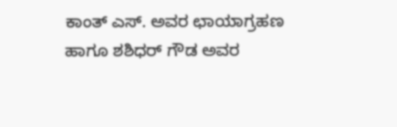ಕಾಂತ್ ಎಸ್. ಅವರ ಛಾಯಾಗ್ರಹಣ ಹಾಗೂ ಶಶಿಧರ್ ಗೌಡ ಅವರ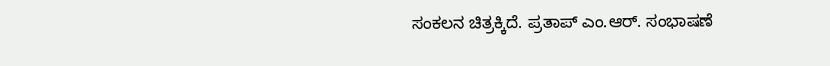ಸಂಕಲನ ಚಿತ್ರಕ್ಕಿದೆ. ಪ್ರತಾಪ್ ಎಂ.ಆರ್. ಸಂಭಾಷಣೆ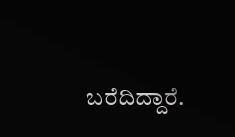ಬರೆದಿದ್ದಾರೆ.